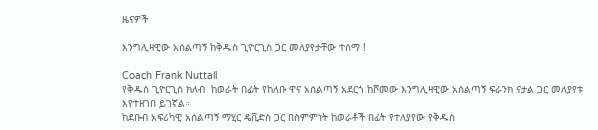ዜናዎች

እንግሊዛዊው አሰልጣኝ ከቅዱስ ጊዮርጊስ ጋር መለያየታቸው ተሰማ !

Coach Frank Nuttall
የቅዱስ ጊዮርጊስ ክለብ  ከወራት በፊት የከለቡ ዋና አሰልጣኝ አደርጎ ከሾመው እንግሊዛዊው አሰልጣኝ ፍራንክ ናታል ጋር መለያየቱ እየተዘገበ ይገኛል።
ከደቡብ አፍሪካዊ አሰልጣኝ ማሂር ዴቪድስ ጋር በስምምነት ከወራቶች በፊት የተለያየው የቅዱስ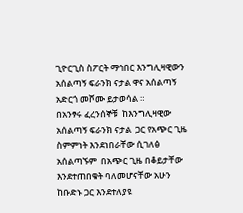ጊዮርጊስ ስፖርት ማኅበር እንግሊዛዊውን አሰልጣኝ ፍራንክ ናታል ዋና አሰልጣኝ አድርጎ መሾሙ ይታወሳል ።
በአንፃሩ ፈረንሰኞቹ  ከእንግሊዛዊው አሰልጣኝ ፍራንክ ናታል  ጋር የአጭር ጊዜ ስምምነት እንደነበራቸው ሲገለፅ  አሰልጣኙም  በአጭር ጊዜ በቆይታቸው እንደተጠበቁት ባለመሆናቸው አሁን ከቡድኑ ጋር እንደተለያዩ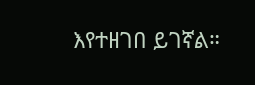እየተዘገበ ይገኛል።